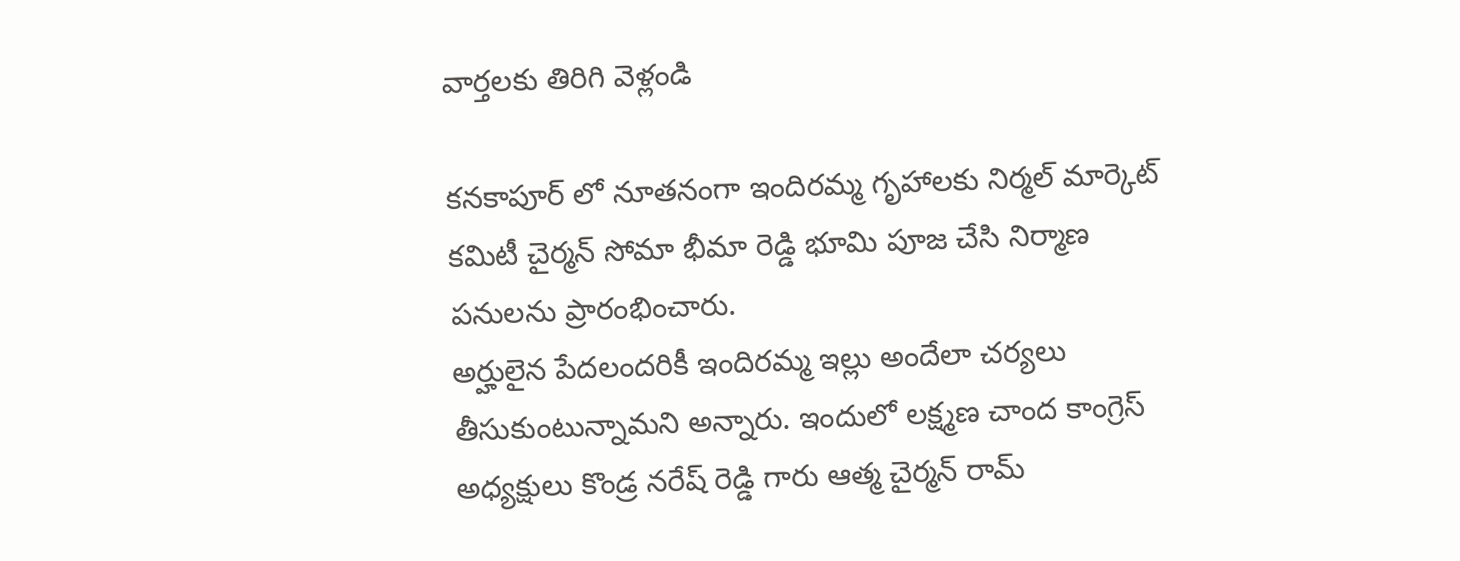వార్తలకు తిరిగి వెళ్లండి

కనకాపూర్ లో నూతనంగా ఇందిరమ్మ గృహాలకు నిర్మల్ మార్కెట్ కమిటీ చైర్మన్ సోమా భీమా రెడ్డి భూమి పూజ చేసి నిర్మాణ పనులను ప్రారంభించారు.
అర్హులైన పేదలందరికీ ఇందిరమ్మ ఇల్లు అందేలా చర్యలు తీసుకుంటున్నామని అన్నారు. ఇందులో లక్ష్మణ చాంద కాంగ్రెస్ అధ్యక్షులు కొండ్ర నరేష్ రెడ్డి గారు ఆత్మ చైర్మన్ రామ్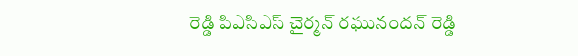రెడ్డి పిఎసిఎస్ చైర్మన్ రఘునందన్ రెడ్డి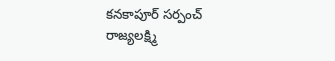కనకాపూర్ సర్పంచ్ రాజ్యలక్ష్మి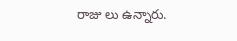రాజు లు ఉన్నారు.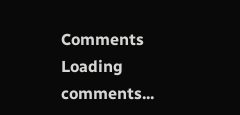Comments
Loading comments...